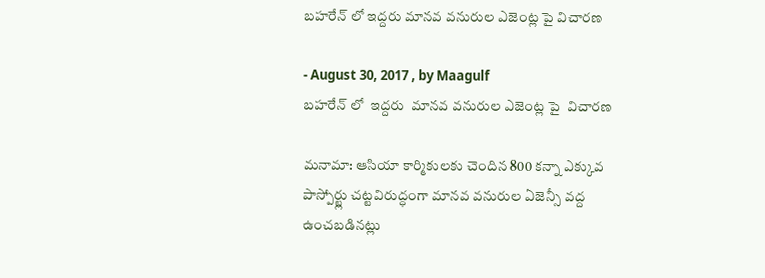బహరేన్ లో ఇద్దరు మానవ వనురుల ఎజెంట్ల పై విచారణ

- August 30, 2017 , by Maagulf
బహరేన్ లో  ఇద్దరు  మానవ వనురుల ఎజెంట్ల పై  విచారణ

మనామా: ఆసియా కార్మికులకు చెందిన 800 కన్నా ఎక్కువ పాస్పోర్ట్లు చట్టవిరుద్ధంగా మానవ వనురుల ఏజెన్సీ వద్ద ఉంచబడినట్లు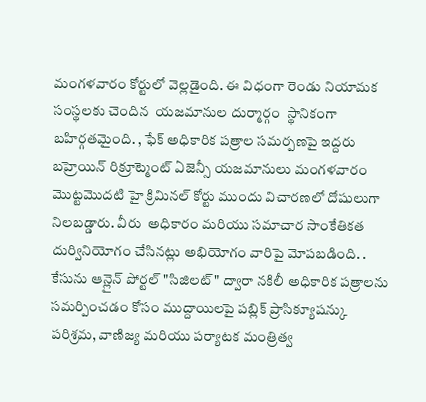మంగళవారం కోర్టులో వెల్లడైంది. ఈ విధంగా రెండు నియామక సంస్థలకు చెందిన  యజమానుల దుర్మార్గం  స్థానికంగా బహిర్గతమైంది. , ఫేక్ అధికారిక పత్రాల సమర్పణపై ఇద్దరు బహ్రెయిన్ రిక్రూట్మెంట్ ఏజెన్సీ యజమానులు మంగళవారం మొట్టమొదటి హై క్రిమినల్ కోర్టు ముందు విచారణలో దోషులుగా నిలబడ్డారు. వీరు  అధికారం మరియు సమాచార సాంకేతికత దుర్వినియోగం చేసినట్లు అభియోగం వారిపై మోపబడింది. . కేసును ఆన్లైన్ పోర్టల్ "సిజిలట్" ద్వారా నకిలీ అధికారిక పత్రాలను సమర్పించడం కోసం ముద్దాయిలపై పబ్లిక్ ప్రాసిక్యూషన్కు పరిశ్రమ, వాణిజ్య మరియు పర్యాటక మంత్రిత్వ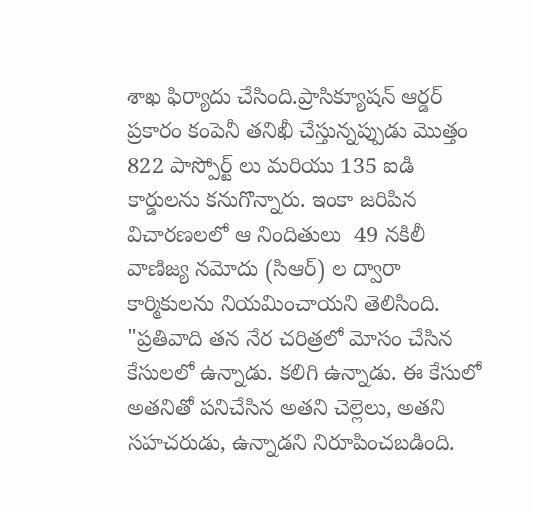శాఖ ఫిర్యాదు చేసింది.ప్రాసిక్యూషన్ ఆర్డర్ ప్రకారం కంపెనీ తనిఖీ చేస్తున్నప్పుడు మొత్తం 822 పాస్పోర్ట్ లు మరియు 135 ఐడి కార్డులను కనుగొన్నారు. ఇంకా జరిపిన విచారణలలో ఆ నిందితులు  49 నకిలీ వాణిజ్య నమోదు (సిఆర్) ల ద్వారా కార్మికులను నియమించాయని తెలిసింది. "ప్రతివాది తన నేర చరిత్రలో మోసం చేసిన కేసులలో ఉన్నాడు. కలిగి ఉన్నాడు. ఈ కేసులో అతనితో పనిచేసిన అతని చెల్లెలు, అతని సహచరుడు, ఉన్నాడని నిరూపించబడింది.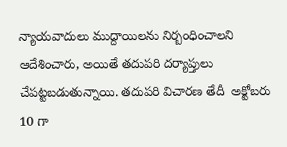న్యాయవాదులు ముద్దాయిలను నిర్బంధించాలని ఆదేశించారు, అయితే తదుపరి దర్యాప్తులు చేపట్టబడుతున్నాయి. తదుపరి విచారణ తేదీ  అక్టోబరు 10 గా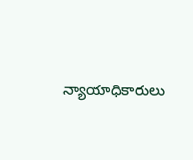న్యాయాధికారులు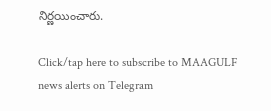నిర్ణయించారు.

Click/tap here to subscribe to MAAGULF news alerts on Telegram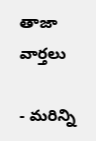తాజా వార్తలు

- మరిన్ని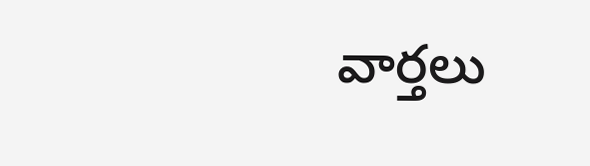వార్తలు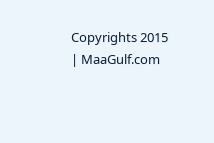Copyrights 2015 | MaaGulf.com